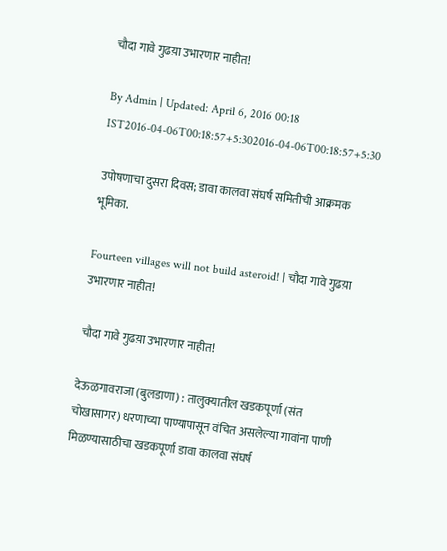चौदा गावे गुढय़ा उभारणार नाहीत!

By Admin | Updated: April 6, 2016 00:18 IST2016-04-06T00:18:57+5:302016-04-06T00:18:57+5:30

उपोषणाचा दुसरा दिवस; डावा कालवा संघर्ष समितीची आक्रमक भूमिका.

Fourteen villages will not build asteroid! | चौदा गावे गुढय़ा उभारणार नाहीत!

चौदा गावे गुढय़ा उभारणार नाहीत!

देऊळगावराजा (बुलडाणा) : तालुक्यातील खडकपूर्णा (संत चोखासागर) धरणाच्या पाण्यापासून वंचित असलेल्या गावांना पाणी मिळण्यासाठीचा खडकपूर्णा डावा कालवा संघर्ष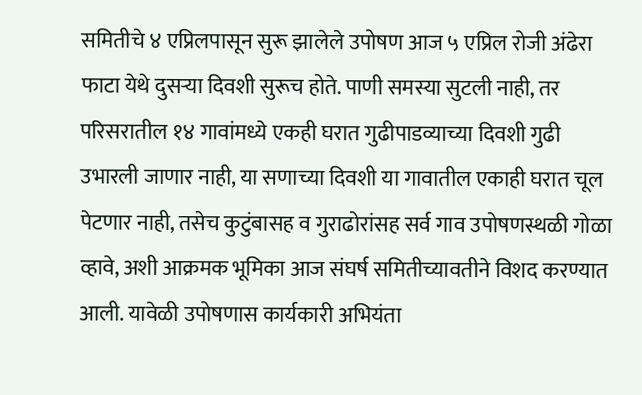समितीचे ४ एप्रिलपासून सुरू झालेले उपोषण आज ५ एप्रिल रोजी अंढेरा फाटा येथे दुसर्‍या दिवशी सुरूच होते. पाणी समस्या सुटली नाही, तर परिसरातील १४ गावांमध्ये एकही घरात गुढीपाडव्याच्या दिवशी गुढी उभारली जाणार नाही, या सणाच्या दिवशी या गावातील एकाही घरात चूल पेटणार नाही, तसेच कुटुंबासह व गुराढोरांसह सर्व गाव उपोषणस्थळी गोळा व्हावे, अशी आक्रमक भूमिका आज संघर्ष समितीच्यावतीने विशद करण्यात आली. यावेळी उपोषणास कार्यकारी अभियंता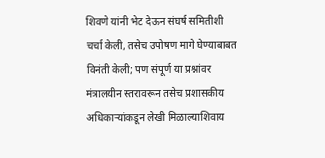शिवणे यांनी भेट देऊन संघर्ष समितीशी चर्चा केली, तसेच उपोषण मागे घेण्याबाबत विनंती केली; पण संपूर्ण या प्रश्नांवर मंत्रालयीन स्तरावरून तसेच प्रशासकीय अधिकार्‍यांकडून लेखी मिळाल्याशिवाय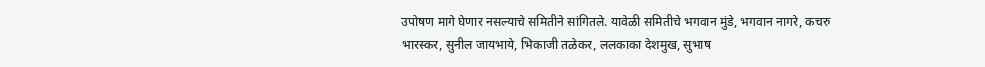उपोषण मागे घेणार नसल्याचे समितीने सांगितले. यावेळी समितीचे भगवान मुंडे, भगवान नागरे, कचरु भारस्कर, सुनील जायभाये, भिकाजी तळेकर, ललकाका देशमुख, सुभाष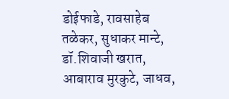डोईफाडे, रावसाहेब तळेकर, सुधाकर मान्टे, डॉ.शिवाजी खरात, आबाराव मुरकुटे, जाधव,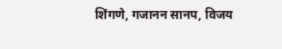शिंगणे, गजानन सानप, विजय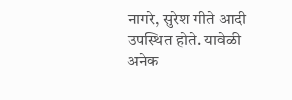नागरे, सुरेश गीते आदी उपस्थित होते. यावेळी अनेक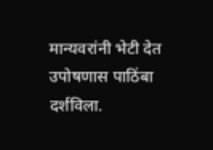मान्यवरांनी भेटी देत उपोषणास पाठिंबा दर्शविला.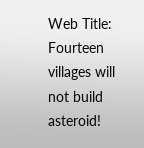Web Title: Fourteen villages will not build asteroid!